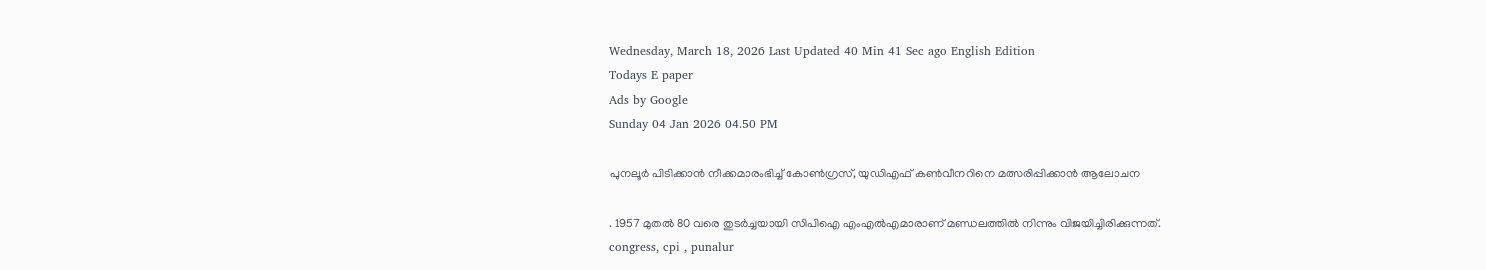Wednesday, March 18, 2026 Last Updated 40 Min 41 Sec ago English Edition
Todays E paper
Ads by Google
Sunday 04 Jan 2026 04.50 PM

പുനലൂർ പിടിക്കാൻ നീക്കമാരംഭിച്ച് കോൺഗ്രസ്, യുഡിഎഫ് കൺവീനറിനെ മത്സരിപ്പിക്കാൻ ആലോചന

. 1957 മുതൽ 80 വരെ തുടര്‍ച്ചയായി സിപിഐ എംഎൽഎമാരാണ് മണ്ഡലത്തിൽ നിന്നും വിജയിച്ചിരിക്കുന്നത്.
congress, cpi , punalur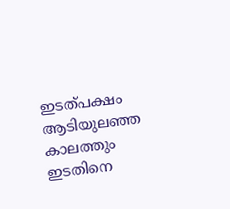ഇടത്പക്ഷം ആടിയുലഞ്ഞ കാലത്തും ഇടതിനെ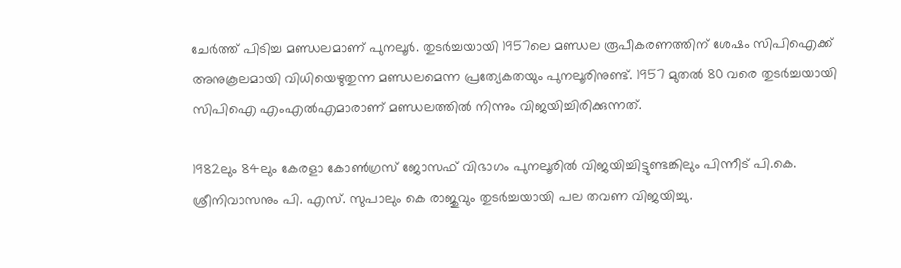ചേർത്ത് പിടിച്ച മണ്ഡലമാണ് പുനലൂർ. തുടര്‍ച്ചയായി 1957ലെ മണ്ഡല രൂപീകരണത്തിന് ശേഷം സിപിഐക്ക് അനുകൂലമായി വിധിയെഴുതുന്ന മണ്ഡലമെന്ന പ്രത്യേകതയും പുനലൂരിനുണ്ട്. 1957 മുതൽ 80 വരെ തുടര്‍ച്ചയായി സിപിഐ എംഎൽഎമാരാണ് മണ്ഡലത്തിൽ നിന്നും വിജയിച്ചിരിക്കുന്നത്.

1982ലും 84ലും കേരളാ കോണ്‍ഗ്രസ് ജോസഫ് വിഭാഗം പുനലൂരിൽ വിജയിച്ചിട്ടുണ്ടങ്കിലും പിന്നീട് പി.കെ. ശ്രീനിവാസനും പി. എസ്. സുപാലും കെ രാജുവും തുടര്‍ച്ചയായി പല തവണ വിജയിച്ചു.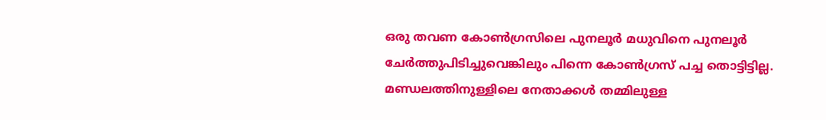ഒരു തവണ കോൺഗ്രസിലെ പുനലൂർ മധുവിനെ പുനലൂർ ചേർത്തുപിടിച്ചുവെങ്കിലും പിന്നെ കോൺഗ്രസ് പച്ച തൊട്ടിട്ടില്ല. മണ്ഡലത്തിനുള്ളിലെ നേതാക്കൾ തമ്മിലുള്ള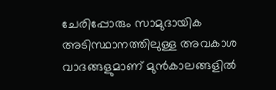ചേരിപ്പോരും സാമുദായിക അടിസ്ഥാനത്തിലുള്ള അവകാശ വാദങ്ങളുമാണ് മുൻകാലങ്ങളിൽ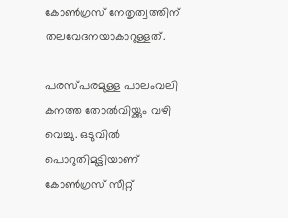കോൺഗ്രസ് നേതൃത്വത്തിന് തലവേദനയാകാറുള്ളത്.

പരസ്പരമുള്ള പാലംവലി കനത്ത തോൽവിയ്ക്കും വഴി വെച്ചു. ഒടുവിൽ പൊറുതിമുട്ടിയാണ് കോൺഗ്രസ് സീറ്റ്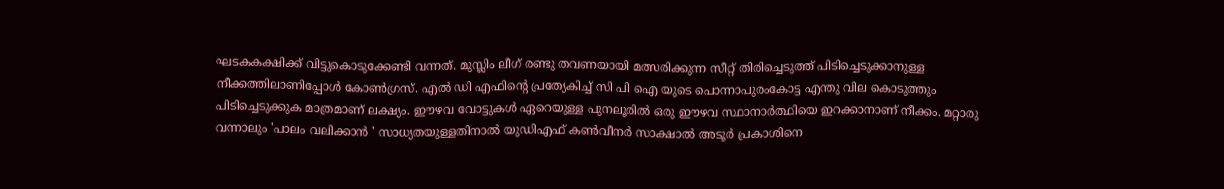ഘടകകക്ഷിക്ക് വിട്ടുകൊടുക്കേണ്ടി വന്നത്. മുസ്ലിം ലീഗ് രണ്ടു തവണയായി മത്സരിക്കുന്ന സീറ്റ് തിരിച്ചെടുത്ത് പിടിച്ചെടുക്കാനുള്ള നീക്കത്തിലാണിപ്പോൾ കോൺഗ്രസ്. എൽ ഡി എഫിന്റെ പ്രത്യേകിച്ച് സി പി ഐ യുടെ പൊന്നാപുരംകോട്ട എന്തു വില കൊടുത്തും പിടിച്ചെടുക്കുക മാത്രമാണ് ലക്ഷ്യം. ഈഴവ വോട്ടുകൾ ഏറെയുള്ള പുനലൂരിൽ ഒരു ഈഴവ സ്ഥാനാർത്ഥിയെ ഇറക്കാനാണ് നീക്കം. മറ്റാരു വന്നാലും 'പാലം വലിക്കാൻ ' സാധ്യതയുള്ളതിനാൽ യുഡിഎഫ് കൺവീനർ സാക്ഷാൽ അടൂർ പ്രകാശിനെ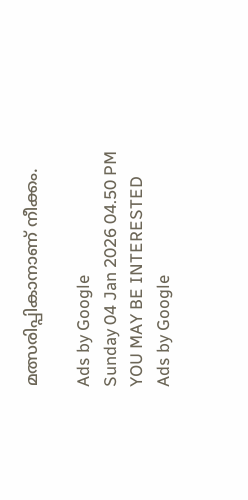മത്സരിപ്പികാനാണ് നീക്കം.

Ads by Google
Sunday 04 Jan 2026 04.50 PM
YOU MAY BE INTERESTED
Ads by Google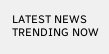LATEST NEWS
TRENDING NOW